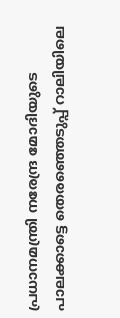പ്രധാനമന്ത്രി നരേന്ദ്ര മോദിയുടെ പാലക്കാട്ടെ തെരഞ്ഞെടുപ്പ് റാലിയിലെ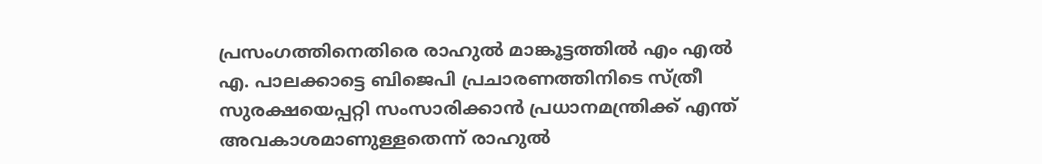പ്രസംഗത്തിനെതിരെ രാഹുൽ മാങ്കൂട്ടത്തിൽ എം എൽ എ. പാലക്കാട്ടെ ബിജെപി പ്രചാരണത്തിനിടെ സ്ത്രീ സുരക്ഷയെപ്പറ്റി സംസാരിക്കാൻ പ്രധാനമന്ത്രിക്ക് എന്ത് അവകാശമാണുള്ളതെന്ന് രാഹുൽ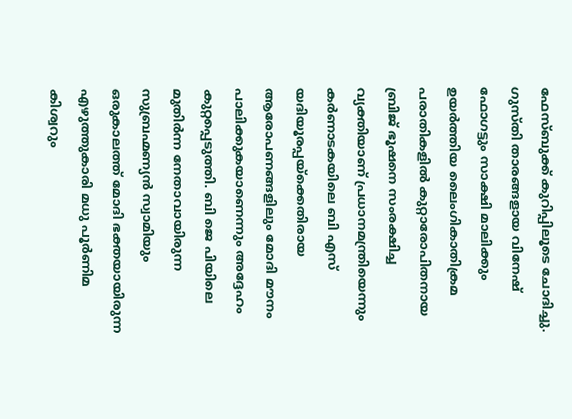ഫേസ്ബുക്ക് കുറിപ്പിലൂടെ ചോദിച്ചു. ഗുസ്തി താരങ്ങളായ വിനേഷ് ഫോഗട്ടും സാക്ഷി മാലിക്കും ഉയർത്തിയ ലൈംഗികാതിക്രമ പരാതികളിൽ കുറ്റാരോപിതനായ ബ്രിജ് ഭൂഷനെ സംരക്ഷിച്ച വ്യക്തിയാണ് പ്രധാനമന്ത്രിയെന്നും കർണാടകയിലെ ബി എസ് യദിയൂരപ്പയ്ക്കെതിരായ ആരോപണങ്ങളിലും മോദി മൗനം പാലിക്കുകയാണെന്നും അദ്ദേഹം കുറ്റപ്പെടുത്തി. ബി ജെ പിയിലെ മുതിർന്ന നേതാവായിരുന്ന സുബ്രഹ്മണ്യൻ സ്വാമിയും ഒരുകാലത്ത് മോദി ഭക്തയായിരുന്ന എഴുത്തുകാരി മധു പൂർണിമ കിശ്വറും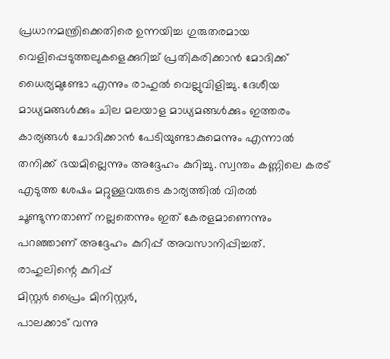പ്രധാനമന്ത്രിക്കെതിരെ ഉന്നയിച്ച ഗുരുതരമായ വെളിപ്പെടുത്തലുകളെക്കുറിച്ച് പ്രതികരിക്കാൻ മോദിക്ക് ധൈര്യമുണ്ടോ എന്നും രാഹുൽ വെല്ലുവിളിച്ചു. ദേശീയ മാധ്യമങ്ങൾക്കും ചില മലയാള മാധ്യമങ്ങൾക്കും ഇത്തരം കാര്യങ്ങൾ ചോദിക്കാൻ പേടിയുണ്ടാകുമെന്നും എന്നാൽ തനിക്ക് ഭയമില്ലെന്നും അദ്ദേഹം കുറിച്ചു. സ്വന്തം കണ്ണിലെ കരട് എടുത്ത ശേഷം മറ്റുള്ളവരുടെ കാര്യത്തിൽ വിരൽ ചൂണ്ടുന്നതാണ് നല്ലതെന്നും ഇത് കേരളമാണെന്നും പറഞ്ഞാണ് അദ്ദേഹം കുറിപ്പ് അവസാനിപ്പിച്ചത്.
രാഹുലിന്റെ കുറിപ്പ്
മിസ്റ്റർ പ്രൈം മിനിസ്റ്റർ,
പാലക്കാട് വന്നു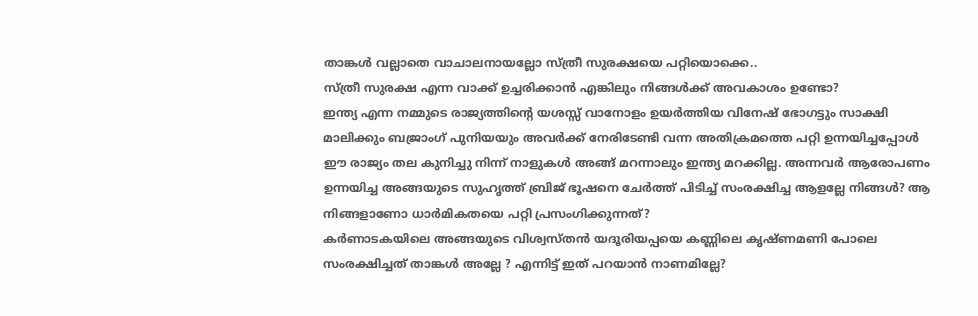താങ്കൾ വല്ലാതെ വാചാലനായല്ലോ സ്ത്രീ സുരക്ഷയെ പറ്റിയൊക്കെ..
സ്ത്രീ സുരക്ഷ എന്ന വാക്ക് ഉച്ചരിക്കാൻ എങ്കിലും നിങ്ങൾക്ക് അവകാശം ഉണ്ടോ?
ഇന്ത്യ എന്ന നമ്മുടെ രാജ്യത്തിന്റെ യശസ്സ് വാനോളം ഉയർത്തിയ വിനേഷ് ഭോഗട്ടും സാക്ഷി മാലിക്കും ബജ്രാംഗ് പുനിയയും അവർക്ക് നേരിടേണ്ടി വന്ന അതിക്രമത്തെ പറ്റി ഉന്നയിച്ചപ്പോൾ ഈ രാജ്യം തല കുനിച്ചു നിന്ന് നാളുകൾ അങ്ങ് മറന്നാലും ഇന്ത്യ മറക്കില്ല. അന്നവർ ആരോപണം ഉന്നയിച്ച അങ്ങയുടെ സുഹൃത്ത് ബ്രിജ് ഭൂഷനെ ചേർത്ത് പിടിച്ച് സംരക്ഷിച്ച ആളല്ലേ നിങ്ങൾ? ആ നിങ്ങളാണോ ധാർമികതയെ പറ്റി പ്രസംഗിക്കുന്നത്?
കർണാടകയിലെ അങ്ങയുടെ വിശ്വസ്തൻ യദൂരിയപ്പയെ കണ്ണിലെ കൃഷ്ണമണി പോലെ സംരക്ഷിച്ചത് താങ്കൾ അല്ലേ ? എന്നിട്ട് ഇത് പറയാൻ നാണമില്ലേ?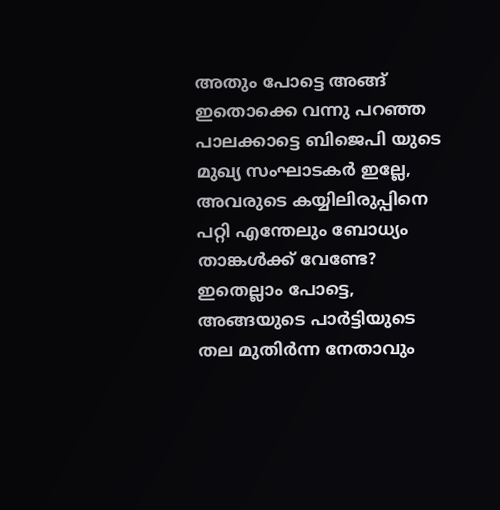അതും പോട്ടെ അങ്ങ് ഇതൊക്കെ വന്നു പറഞ്ഞ പാലക്കാട്ടെ ബിജെപി യുടെ മുഖ്യ സംഘാടകർ ഇല്ലേ, അവരുടെ കയ്യിലിരുപ്പിനെ പറ്റി എന്തേലും ബോധ്യം താങ്കൾക്ക് വേണ്ടേ?
ഇതെല്ലാം പോട്ടെ, അങ്ങയുടെ പാർട്ടിയുടെ തല മുതിർന്ന നേതാവും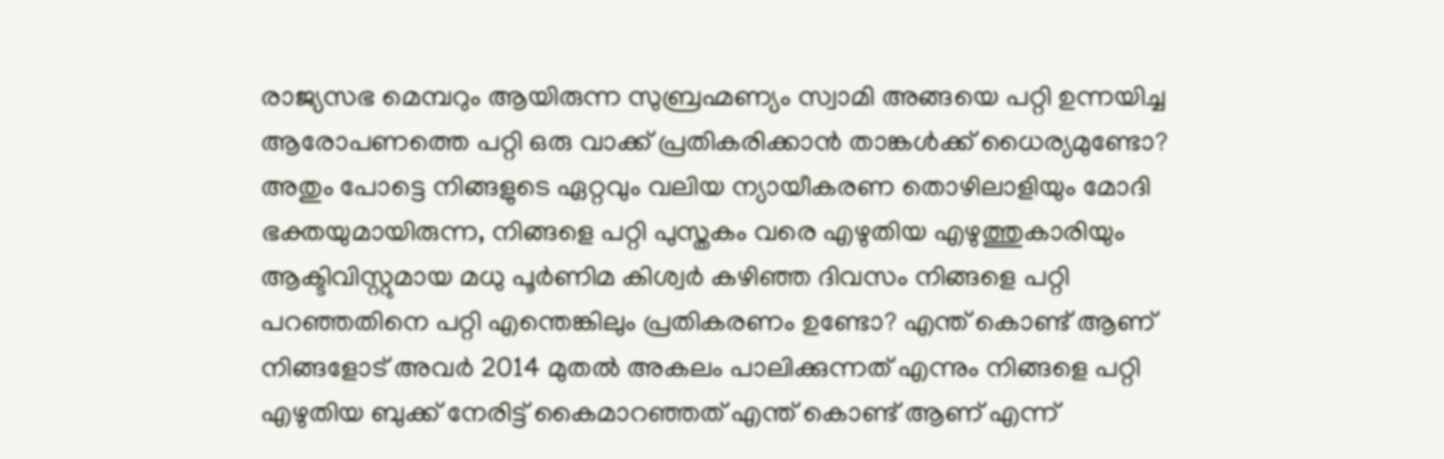രാജ്യസഭ മെമ്പറും ആയിരുന്ന സുബ്രഹ്മണ്യം സ്വാമി അങ്ങയെ പറ്റി ഉന്നയിച്ച ആരോപണത്തെ പറ്റി ഒരു വാക്ക് പ്രതികരിക്കാൻ താങ്കൾക്ക് ധൈര്യമുണ്ടോ?
അതും പോട്ടെ നിങ്ങളുടെ ഏറ്റവും വലിയ ന്യായീകരണ തൊഴിലാളിയും മോദി ഭക്തയുമായിരുന്ന, നിങ്ങളെ പറ്റി പുസ്തകം വരെ എഴുതിയ എഴുത്തുകാരിയും ആക്ടിവിസ്റ്റുമായ മധു പൂർണിമ കിശ്വർ കഴിഞ്ഞ ദിവസം നിങ്ങളെ പറ്റി പറഞ്ഞതിനെ പറ്റി എന്തെങ്കിലും പ്രതികരണം ഉണ്ടോ? എന്ത് കൊണ്ട് ആണ് നിങ്ങളോട് അവർ 2014 മുതൽ അകലം പാലിക്കുന്നത് എന്നും നിങ്ങളെ പറ്റി എഴുതിയ ബുക്ക് നേരിട്ട് കൈമാറഞ്ഞത് എന്ത് കൊണ്ട് ആണ് എന്ന്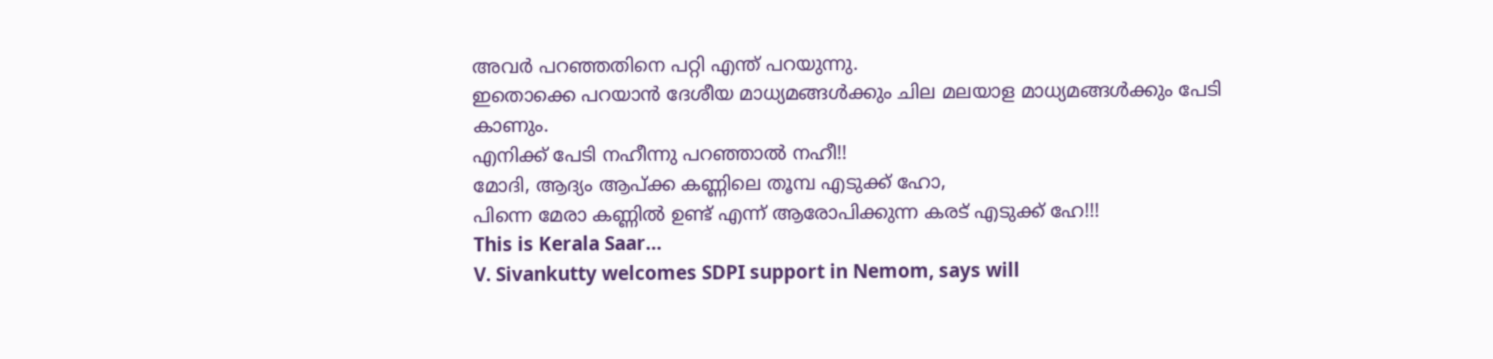അവർ പറഞ്ഞതിനെ പറ്റി എന്ത് പറയുന്നു.
ഇതൊക്കെ പറയാൻ ദേശീയ മാധ്യമങ്ങൾക്കും ചില മലയാള മാധ്യമങ്ങൾക്കും പേടി കാണും.
എനിക്ക് പേടി നഹീന്നു പറഞ്ഞാൽ നഹീ!!
മോദി, ആദ്യം ആപ്ക്ക കണ്ണിലെ തൂമ്പ എടുക്ക് ഹോ,
പിന്നെ മേരാ കണ്ണിൽ ഉണ്ട് എന്ന് ആരോപിക്കുന്ന കരട് എടുക്ക് ഹേ!!!
This is Kerala Saar…
V. Sivankutty welcomes SDPI support in Nemom, says will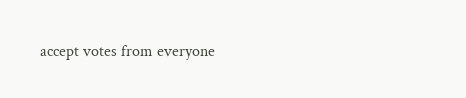accept votes from everyone